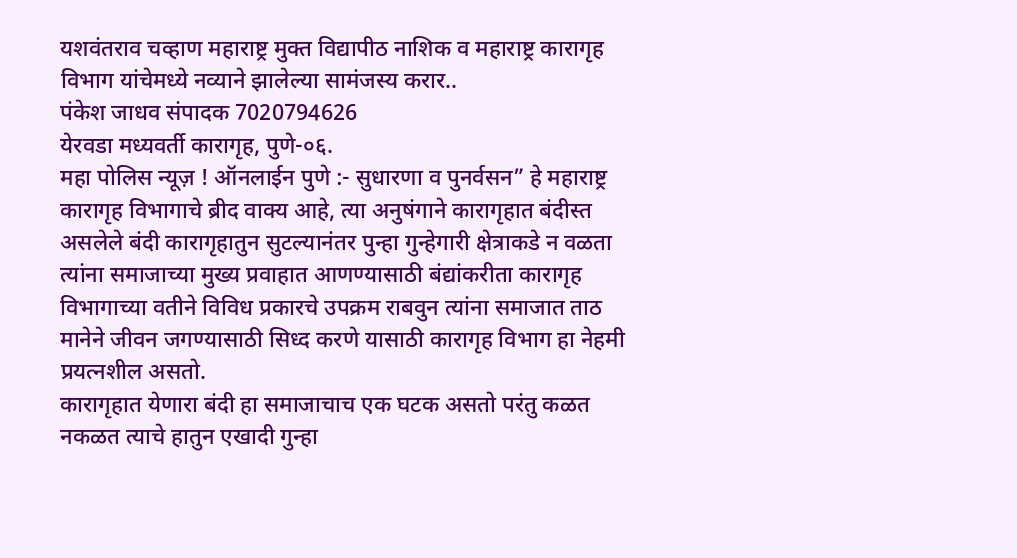यशवंतराव चव्हाण महाराष्ट्र मुक्त विद्यापीठ नाशिक व महाराष्ट्र कारागृह विभाग यांचेमध्ये नव्याने झालेल्या सामंजस्य करार..
पंकेश जाधव संपादक 7020794626
येरवडा मध्यवर्ती कारागृह, पुणे-०६.
महा पोलिस न्यूज़ ! ऑनलाईन पुणे :- सुधारणा व पुनर्वसन” हे महाराष्ट्र कारागृह विभागाचे ब्रीद वाक्य आहे, त्या अनुषंगाने कारागृहात बंदीस्त असलेले बंदी कारागृहातुन सुटल्यानंतर पुन्हा गुन्हेगारी क्षेत्राकडे न वळता त्यांना समाजाच्या मुख्य प्रवाहात आणण्यासाठी बंद्यांकरीता कारागृह विभागाच्या वतीने विविध प्रकारचे उपक्रम राबवुन त्यांना समाजात ताठ मानेने जीवन जगण्यासाठी सिध्द करणे यासाठी कारागृह विभाग हा नेहमी प्रयत्नशील असतो.
कारागृहात येणारा बंदी हा समाजाचाच एक घटक असतो परंतु कळत नकळत त्याचे हातुन एखादी गुन्हा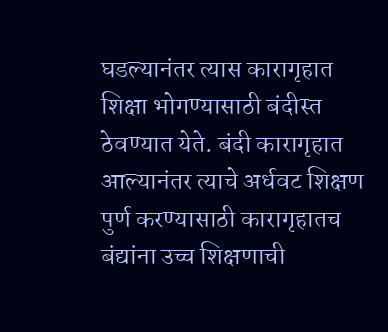घडल्यानंतर त्यास कारागृहात शिक्षा भोगण्यासाठी बंदीस्त ठेवण्यात येते. बंदी कारागृहात आल्यानंतर त्याचे अर्धवट शिक्षण पुर्ण करण्यासाठी कारागृहातच बंद्यांना उच्च शिक्षणाची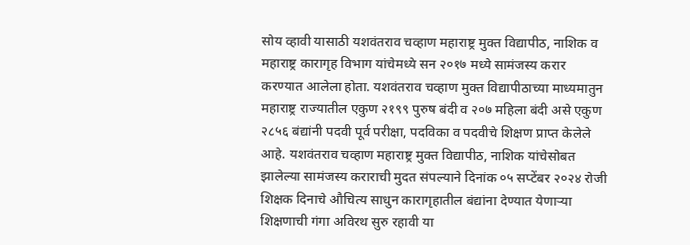सोय व्हावी यासाठी यशवंतराव चव्हाण महाराष्ट्र मुक्त विद्यापीठ, नाशिक व महाराष्ट्र कारागृह विभाग यांचेमध्ये सन २०१७ मध्ये सामंजस्य करार करण्यात आलेला होता. यशवंतराव चव्हाण मुक्त विद्यापीठाच्या माध्यमातुन महाराष्ट्र राज्यातील एकुण २१९९ पुरुष बंदी व २०७ महिला बंदी असे एकुण २८५६ बंद्यांनी पदवी पूर्व परीक्षा, पदविका व पदवीचे शिक्षण प्राप्त केलेले आहे. यशवंतराव चव्हाण महाराष्ट्र मुक्त विद्यापीठ, नाशिक यांचेसोबत झालेल्या सामंजस्य कराराची मुदत संपल्याने दिनांक ०५ सप्टेंबर २०२४ रोजी शिक्षक दिनाचे औचित्य साधुन कारागृहातील बंद्यांना देण्यात येणाऱ्या शिक्षणाची गंगा अविरथ सुरु रहावी या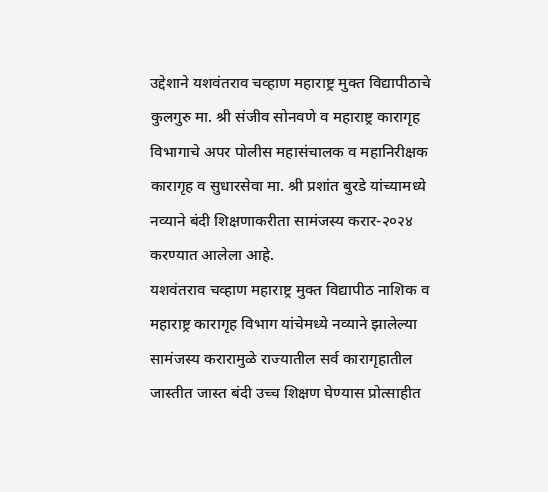उद्देशाने यशवंतराव चव्हाण महाराष्ट्र मुक्त विद्यापीठाचे कुलगुरु मा. श्री संजीव सोनवणे व महाराष्ट्र कारागृह विभागाचे अपर पोलीस महासंचालक व महानिरीक्षक कारागृह व सुधारसेवा मा. श्री प्रशांत बुरडे यांच्यामध्ये नव्याने बंदी शिक्षणाकरीता सामंजस्य करार-२०२४ करण्यात आलेला आहे.
यशवंतराव चव्हाण महाराष्ट्र मुक्त विद्यापीठ नाशिक व महाराष्ट्र कारागृह विभाग यांचेमध्ये नव्याने झालेल्या सामंजस्य करारामुळे राज्यातील सर्व कारागृहातील जास्तीत जास्त बंदी उच्च शिक्षण घेण्यास प्रोत्साहीत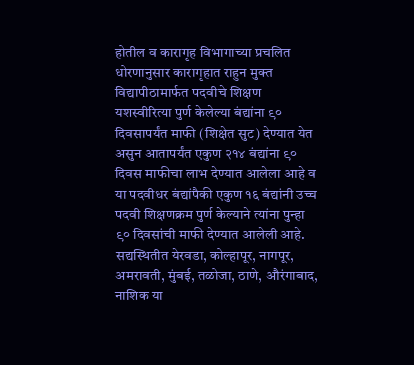होतील व कारागृह विभागाच्या प्रचलित धोरणानुसार कारागृहात राहुन मुक्त विद्यापीठामार्फत पदवीचे शिक्षण यशस्वीरित्या पुर्ण केलेल्या बंद्यांना ९० दिवसापर्यंत माफी (शिक्षेत सुट) देण्यात येत असुन आतापर्यंत एकुण २१४ बंद्यांना ९० दिवस माफीचा लाभ देण्यात आलेला आहे व या पदवीधर बंद्यांपैकी एकुण १६ बंद्यांनी उच्च पदवी शिक्षणक्रम पुर्ण केल्याने त्यांना पुन्हा ९० दिवसांची माफी देण्यात आलेली आहे. सद्यस्थितीत येरवडा, कोल्हापूर, नागपूर, अमरावती, मुंबई, तळोजा, ठाणे, औरंगाबाद, नाशिक या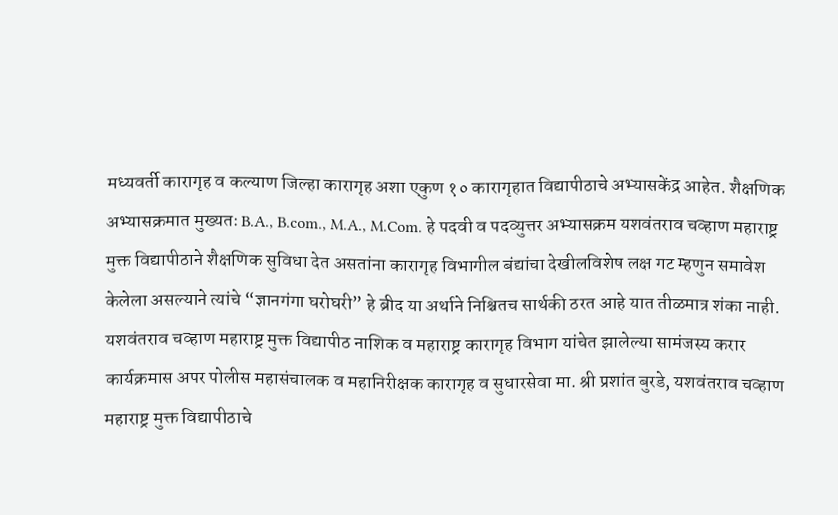मध्यवर्ती कारागृह व कल्याण जिल्हा कारागृह अशा एकुण १० कारागृहात विद्यापीठाचे अभ्यासकेंद्र आहेत. शैक्षणिक अभ्यासक्रमात मुख्यतः B.A., B.com., M.A., M.Com. हे पदवी व पदव्युत्तर अभ्यासक्रम यशवंतराव चव्हाण महाराष्ट्र मुक्त विद्यापीठाने शैक्षणिक सुविधा देत असतांना कारागृह विभागील बंद्यांचा देखीलविशेष लक्ष गट म्हणुन समावेश केलेला असल्याने त्यांचे “ज्ञानगंगा घरोघरी” हे ब्रीद या अर्थाने निश्चितच सार्थकी ठरत आहे यात तीळमात्र शंका नाही.
यशवंतराव चव्हाण महाराष्ट्र मुक्त विद्यापीठ नाशिक व महाराष्ट्र कारागृह विभाग यांचेत झालेल्या सामंजस्य करार कार्यक्रमास अपर पोलीस महासंचालक व महानिरीक्षक कारागृह व सुधारसेवा मा. श्री प्रशांत बुरडे, यशवंतराव चव्हाण महाराष्ट्र मुक्त विद्यापीठाचे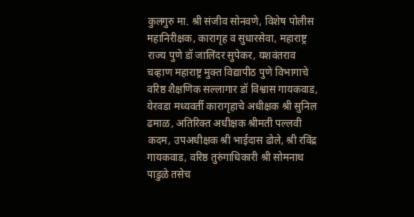कुलगुरु मा. श्री संजीव सोनवणे, विशेष पोलीस महानिरीक्षक, कारागृह व सुधारसेवा, महाराष्ट्र राज्य पुणे डॉ जालिंदर सुपेकर, यशवंतराव चव्हाण महाराष्ट्र मुक्त विद्यापीठ पुणे विभागाचे वरिष्ठ शैक्षणिक सल्लागार डॉ विश्वास गायकवाड, येरवडा मध्यवर्ती कारागृहाचे अधीक्षक श्री सुनिल ढमाळ, अतिरिक्त अधीक्षक श्रीमती पल्लवी कदम, उपअधीक्षक श्री भाईदास ढोले, श्री रविंद्र गायकवाड, वरिष्ठ तुरुंगाधिकारी श्री सोमनाथ पाडुळे तसेच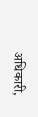अधिकारी,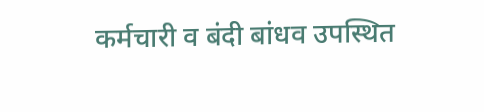कर्मचारी व बंदी बांधव उपस्थित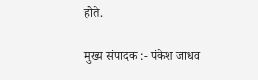होते.

मुख्य संपादक :- पंकेश जाधव